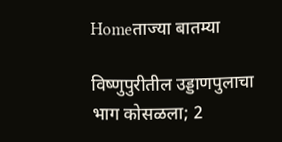Homeताज्या बातम्या

विष्णुपुरीतील उड्डाणपुलाचा भाग कोसळला; 2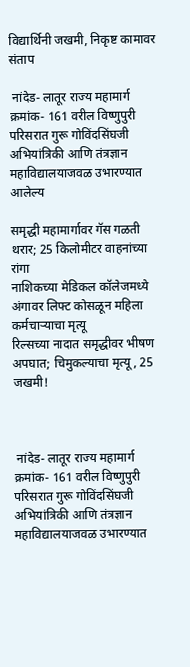विद्यार्थिनी जखमी, निकृष्ट कामावर संताप

 नांदेड- लातूर राज्य महामार्ग क्रमांक- 161 वरील विष्णुपुरी परिसरात गुरू गोविंदसिंघजी अभियांत्रिकी आणि तंत्रज्ञान महाविद्यालयाजवळ उभारण्यात आलेल्य

समृद्धी महामार्गावर गॅस गळती थरार; 25 किलोमीटर वाहनांच्या रांगा
नाशिकच्या मेडिकल कॉलेजमध्ये अंगावर लिफ्ट कोसळून महिला कर्मचाऱ्याचा मृत्यू
रिल्सच्या नादात समृद्धीवर भीषण अपघात; चिमुकल्याचा मृत्यू, 25 जखमी!



 नांदेड- लातूर राज्य महामार्ग क्रमांक- 161 वरील विष्णुपुरी परिसरात गुरू गोविंदसिंघजी अभियांत्रिकी आणि तंत्रज्ञान महाविद्यालयाजवळ उभारण्यात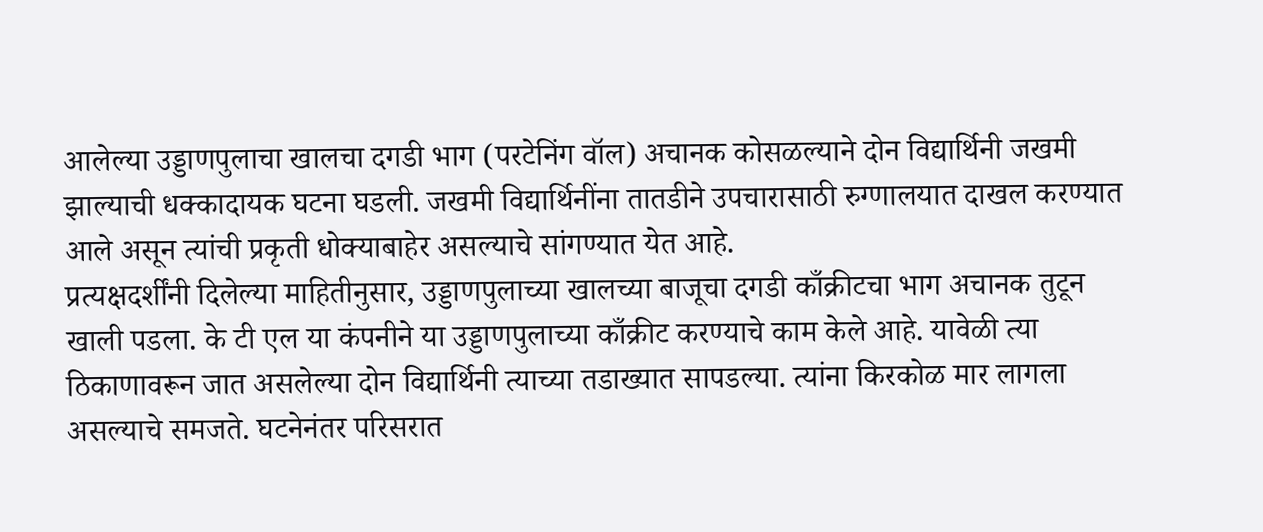आलेल्या उड्डाणपुलाचा खालचा दगडी भाग (परटेनिंग वॉल) अचानक कोसळल्याने दोन विद्यार्थिनी जखमी झाल्याची धक्कादायक घटना घडली. जखमी विद्यार्थिनींना तातडीने उपचारासाठी रुग्णालयात दाखल करण्यात आले असून त्यांची प्रकृती धोक्याबाहेर असल्याचे सांगण्यात येत आहे.
प्रत्यक्षदर्शींनी दिलेल्या माहितीनुसार, उड्डाणपुलाच्या खालच्या बाजूचा दगडी काँक्रीटचा भाग अचानक तुटून खाली पडला. के टी एल या कंपनीने या उड्डाणपुलाच्या काँक्रीट करण्याचे काम केले आहे. यावेळी त्या ठिकाणावरून जात असलेल्या दोन विद्यार्थिनी त्याच्या तडाख्यात सापडल्या. त्यांना किरकोळ मार लागला असल्याचे समजते. घटनेनंतर परिसरात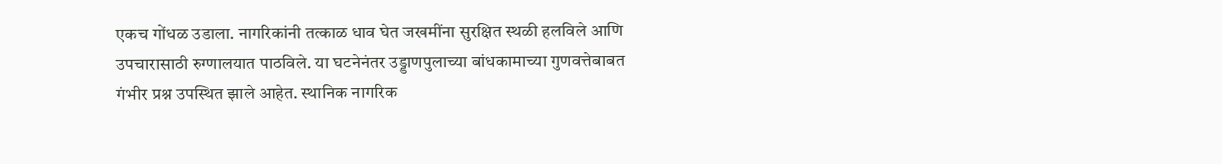एकच गोंधळ उडाला. नागरिकांनी तत्काळ धाव घेत जखमींना सुरक्षित स्थळी हलविले आणि उपचारासाठी रुग्णालयात पाठविले. या घटनेनंतर उड्डाणपुलाच्या बांधकामाच्या गुणवत्तेबाबत गंभीर प्रश्न उपस्थित झाले आहेत. स्थानिक नागरिक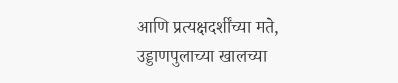आणि प्रत्यक्षदर्शींच्या मते, उड्डाणपुलाच्या खालच्या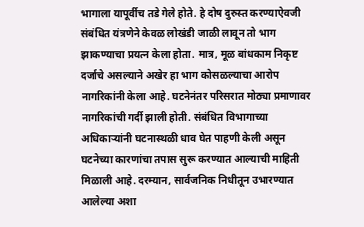भागाला यापूर्वीच तडे गेले होते. हे दोष दुरुस्त करण्याऐवजी संबंधित यंत्रणेने केवळ लोखंडी जाळी लावून तो भाग झाकण्याचा प्रयत्न केला होता. मात्र, मूळ बांधकाम निकृष्ट दर्जाचे असल्याने अखेर हा भाग कोसळल्याचा आरोप नागरिकांनी केला आहे. घटनेनंतर परिसरात मोठ्या प्रमाणावर नागरिकांची गर्दी झाली होती. संबंधित विभागाच्या अधिकार्‍यांनी घटनास्थळी धाव घेत पाहणी केली असून घटनेच्या कारणांचा तपास सुरू करण्यात आल्याची माहिती मिळाली आहे. दरम्यान, सार्वजनिक निधीतून उभारण्यात आलेल्या अशा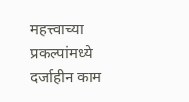महत्त्वाच्या प्रकल्पांमध्ये दर्जाहीन काम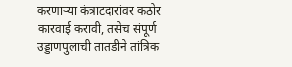करणार्‍या कंत्राटदारांवर कठोर कारवाई करावी, तसेच संपूर्ण उड्डाणपुलाची तातडीने तांत्रिक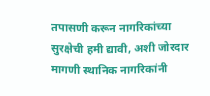तपासणी करून नागरिकांच्या सुरक्षेची हमी द्यावी, अशी जोरदार मागणी स्थानिक नागरिकांनी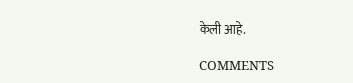केली आहे.

COMMENTS